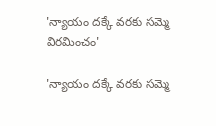'న్యాయం దక్కే వరకు సమ్మె విరమించం'

'న్యాయం దక్కే వరకు సమ్మె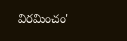విరమించం'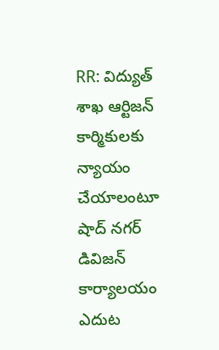RR: విద్యుత్ శాఖ ఆర్టిజన్ కార్మికులకు న్యాయం చేయాలంటూ షాద్ నగర్ డివిజన్ కార్యాలయం ఎదుట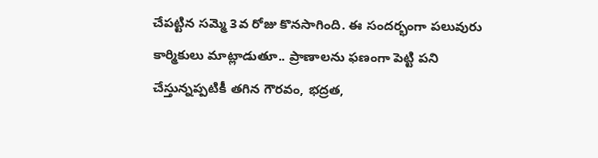చేపట్టిన సమ్మె 3వ రోజు కొనసాగింది. ఈ సందర్భంగా పలువురు కార్మికులు మాట్లాడుతూ.. ప్రాణాలను ఫణంగా పెట్టి పని చేస్తున్నప్పటికీ తగిన గౌరవం, భద్రత,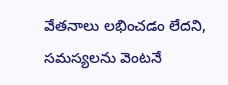వేతనాలు లభించడం లేదని, సమస్యలను వెంటనే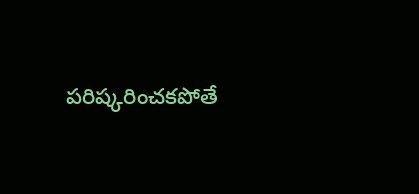పరిష్కరించకపోతే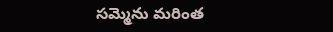సమ్మెను మరింత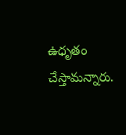ఉధృతం చేస్తామన్నారు.